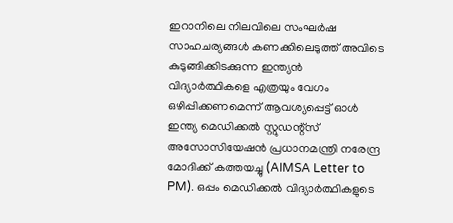ഇറാനിലെ നിലവിലെ സംഘർഷ സാഹചര്യങ്ങൾ കണക്കിലെടുത്ത് അവിടെ കുടുങ്ങിക്കിടക്കുന്ന ഇന്ത്യൻ വിദ്യാർത്ഥികളെ എത്രയും വേഗം ഒഴിപ്പിക്കണമെന്ന് ആവശ്യപ്പെട്ട് ഓൾ ഇന്ത്യ മെഡിക്കൽ സ്റ്റുഡന്റ്സ് അസോസിയേഷൻ പ്രധാനമന്ത്രി നരേന്ദ്ര മോദിക്ക് കത്തയച്ചു (AIMSA Letter to PM). ഒപ്പം മെഡിക്കൽ വിദ്യാർത്ഥികളുടെ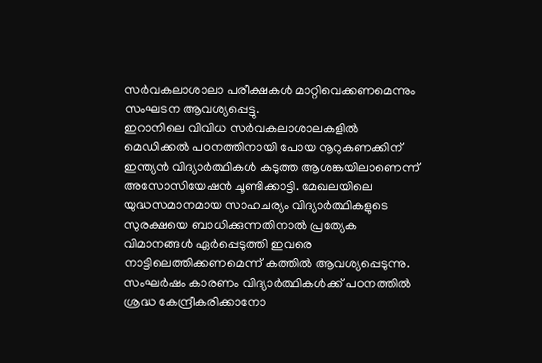സർവകലാശാലാ പരീക്ഷകൾ മാറ്റിവെക്കണമെന്നും സംഘടന ആവശ്യപ്പെട്ടു.
ഇറാനിലെ വിവിധ സർവകലാശാലകളിൽ മെഡിക്കൽ പഠനത്തിനായി പോയ നൂറുകണക്കിന് ഇന്ത്യൻ വിദ്യാർത്ഥികൾ കടുത്ത ആശങ്കയിലാണെന്ന് അസോസിയേഷൻ ചൂണ്ടിക്കാട്ടി. മേഖലയിലെ യുദ്ധസമാനമായ സാഹചര്യം വിദ്യാർത്ഥികളുടെ സുരക്ഷയെ ബാധിക്കുന്നതിനാൽ പ്രത്യേക വിമാനങ്ങൾ ഏർപ്പെടുത്തി ഇവരെ നാട്ടിലെത്തിക്കണമെന്ന് കത്തിൽ ആവശ്യപ്പെടുന്നു.
സംഘർഷം കാരണം വിദ്യാർത്ഥികൾക്ക് പഠനത്തിൽ ശ്രദ്ധ കേന്ദ്രീകരിക്കാനോ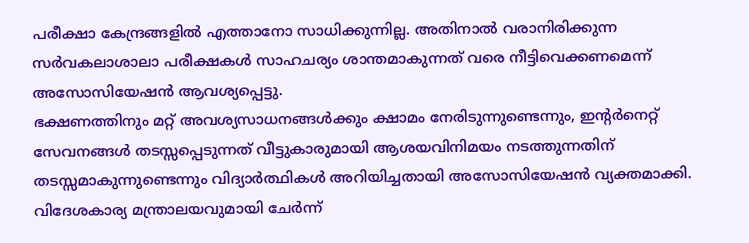പരീക്ഷാ കേന്ദ്രങ്ങളിൽ എത്താനോ സാധിക്കുന്നില്ല. അതിനാൽ വരാനിരിക്കുന്ന സർവകലാശാലാ പരീക്ഷകൾ സാഹചര്യം ശാന്തമാകുന്നത് വരെ നീട്ടിവെക്കണമെന്ന് അസോസിയേഷൻ ആവശ്യപ്പെട്ടു.
ഭക്ഷണത്തിനും മറ്റ് അവശ്യസാധനങ്ങൾക്കും ക്ഷാമം നേരിടുന്നുണ്ടെന്നും, ഇന്റർനെറ്റ് സേവനങ്ങൾ തടസ്സപ്പെടുന്നത് വീട്ടുകാരുമായി ആശയവിനിമയം നടത്തുന്നതിന് തടസ്സമാകുന്നുണ്ടെന്നും വിദ്യാർത്ഥികൾ അറിയിച്ചതായി അസോസിയേഷൻ വ്യക്തമാക്കി.
വിദേശകാര്യ മന്ത്രാലയവുമായി ചേർന്ന്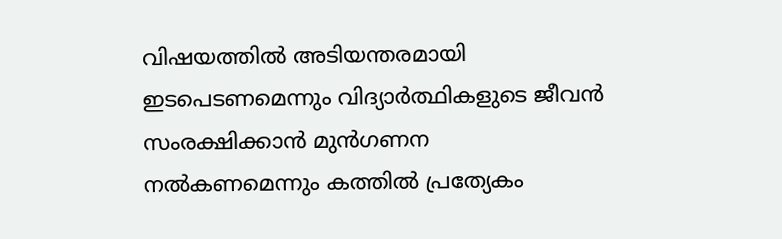വിഷയത്തിൽ അടിയന്തരമായി ഇടപെടണമെന്നും വിദ്യാർത്ഥികളുടെ ജീവൻ സംരക്ഷിക്കാൻ മുൻഗണന നൽകണമെന്നും കത്തിൽ പ്രത്യേകം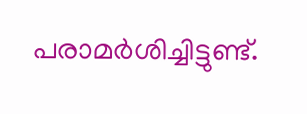പരാമർശിച്ചിട്ടുണ്ട്.